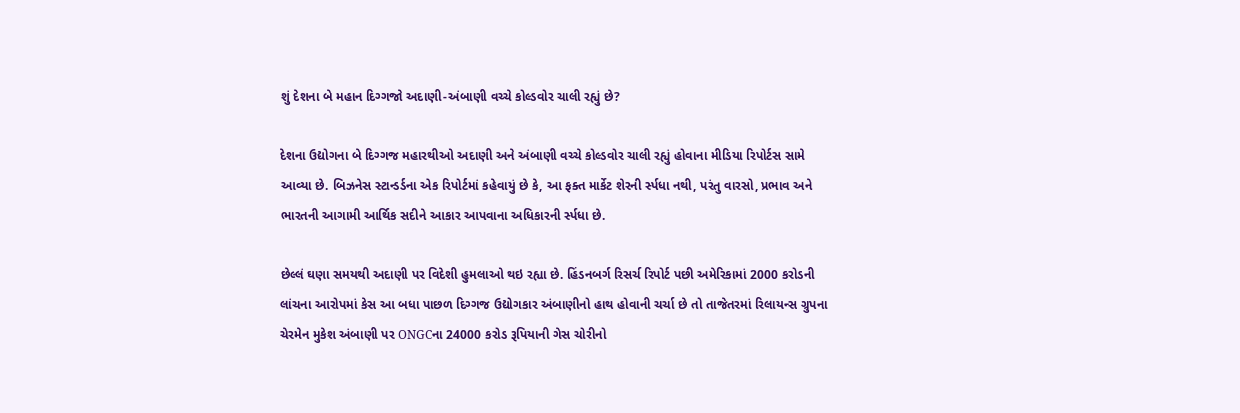શું દેશના બે મહાન દિગ્ગજો અદાણી-અંબાણી વચ્ચે કોલ્ડવોર ચાલી રહ્યું છે?

દેશના ઉદ્યોગના બે દિગ્ગજ મહારથીઓ અદાણી અને અંબાણી વચ્ચે કોલ્ડવોર ચાલી રહ્યું હોવાના મીડિયા રિપોર્ટસ સામે આવ્યા છે. બિઝનેસ સ્ટાન્ડર્ડના એક રિપોર્ટમાં કહેવાયું છે કે, આ ફક્ત માર્કેટ શેરની ર્સ્પધા નથી, પરંતુ વારસો, પ્રભાવ અને ભારતની આગામી આર્થિક સદીને આકાર આપવાના અધિકારની ર્સ્પધા છે.

છેલ્લં ઘણા સમયથી અદાણી પર વિદેશી હુમલાઓ થઇ રહ્યા છે. હિંડનબર્ગ રિસર્ચ રિપોર્ટ પછી અમેરિકામાં 2000 કરોડની લાંચના આરોપમાં કેસ આ બધા પાછળ દિગ્ગજ ઉદ્યોગકાર અંબાણીનો હાથ હોવાની ચર્ચા છે તો તાજેતરમાં રિલાયન્સ ગ્રુપના ચેરમેન મુકેશ અંબાણી પર ONGCના 24000 કરોડ રૂપિયાની ગેસ ચોરીનો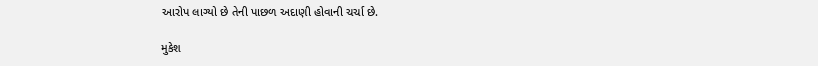આરોપ લાગ્યો છે તેની પાછળ અદાણી હોવાની ચર્ચા છે.

મુકેશ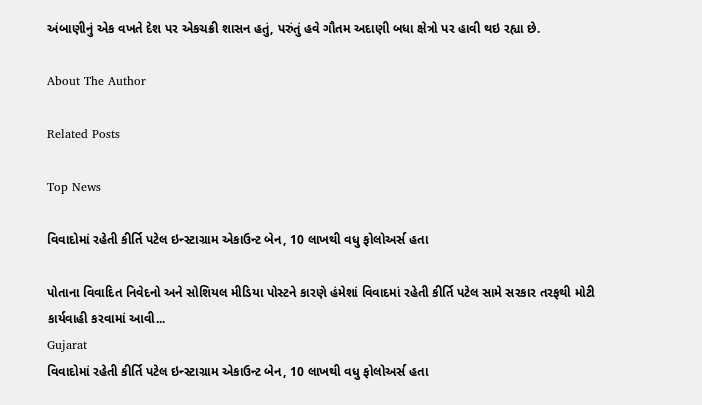અંબાણીનું એક વખતે દેશ પર એકચક્રી શાસન હતું, પરુંતું હવે ગૌતમ અદાણી બધા ક્ષેત્રો પર હાવી થઇ રહ્યા છે.

About The Author

Related Posts

Top News

વિવાદોમાં રહેતી કીર્તિ પટેલ ઇન્સ્ટાગ્રામ એકાઉન્ટ બેન, 10 લાખથી વધુ ફોલોઅર્સ હતા

પોતાના વિવાદિત નિવેદનો અને સોશિયલ મીડિયા પોસ્ટને કારણે હંમેશાં વિવાદમાં રહેતી કીર્તિ પટેલ સામે સરકાર તરફથી મોટી કાર્યવાહી કરવામાં આવી...
Gujarat
વિવાદોમાં રહેતી કીર્તિ પટેલ ઇન્સ્ટાગ્રામ એકાઉન્ટ બેન, 10 લાખથી વધુ ફોલોઅર્સ હતા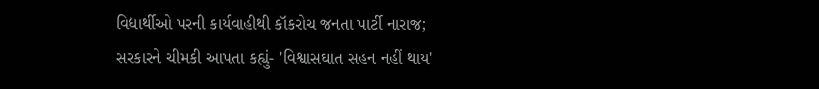વિદ્યાર્થીઓ પરની કાર્યવાહીથી કૉકરોચ જનતા પાર્ટી નારાજ; સરકારને ચીમકી આપતા કહ્યું- 'વિશ્વાસઘાત સહન નહીં થાય'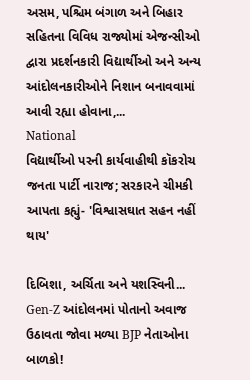અસમ, પશ્ચિમ બંગાળ અને બિહાર સહિતના વિવિધ રાજ્યોમાં એજન્સીઓ દ્વારા પ્રદર્શનકારી વિદ્યાર્થીઓ અને અન્ય આંદોલનકારીઓને નિશાન બનાવવામાં આવી રહ્યા હોવાના,...
National
વિદ્યાર્થીઓ પરની કાર્યવાહીથી કૉકરોચ જનતા પાર્ટી નારાજ; સરકારને ચીમકી આપતા કહ્યું- 'વિશ્વાસઘાત સહન નહીં થાય'

દિબિશા, અર્ચિતા અને યશસ્વિની... Gen-Z આંદોલનમાં પોતાનો અવાજ ઉઠાવતા જોવા મળ્યા BJP નેતાઓના બાળકો!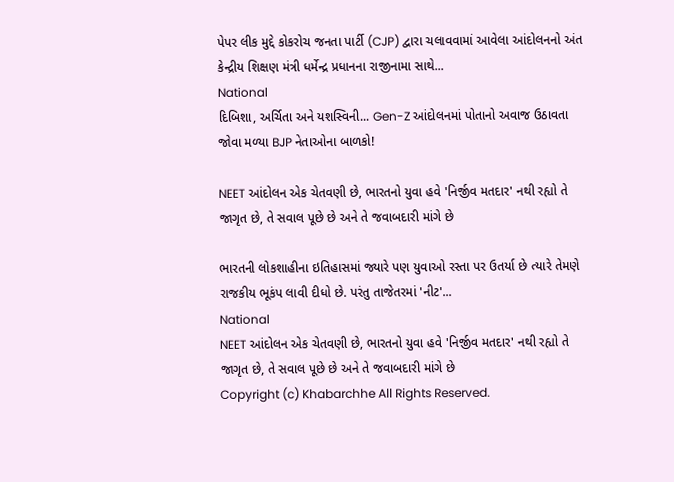પેપર લીક મુદ્દે કોકરોચ જનતા પાર્ટી (CJP) દ્વારા ચલાવવામાં આવેલા આંદોલનનો અંત કેન્દ્રીય શિક્ષણ મંત્રી ધર્મેન્દ્ર પ્રધાનના રાજીનામા સાથે...
National
દિબિશા, અર્ચિતા અને યશસ્વિની... Gen-Z આંદોલનમાં પોતાનો અવાજ ઉઠાવતા જોવા મળ્યા BJP નેતાઓના બાળકો!

NEET આંદોલન એક ચેતવણી છે, ભારતનો યુવા હવે 'નિર્જીવ મતદાર' નથી રહ્યો તે જાગૃત છે, તે સવાલ પૂછે છે અને તે જવાબદારી માંગે છે

ભારતની લોકશાહીના ઇતિહાસમાં જ્યારે પણ યુવાઓ રસ્તા પર ઉતર્યા છે ત્યારે તેમણે રાજકીય ભૂકંપ લાવી દીધો છે. પરંતુ તાજેતરમાં 'નીટ'...
National
NEET આંદોલન એક ચેતવણી છે, ભારતનો યુવા હવે 'નિર્જીવ મતદાર' નથી રહ્યો તે જાગૃત છે, તે સવાલ પૂછે છે અને તે જવાબદારી માંગે છે
Copyright (c) Khabarchhe All Rights Reserved.